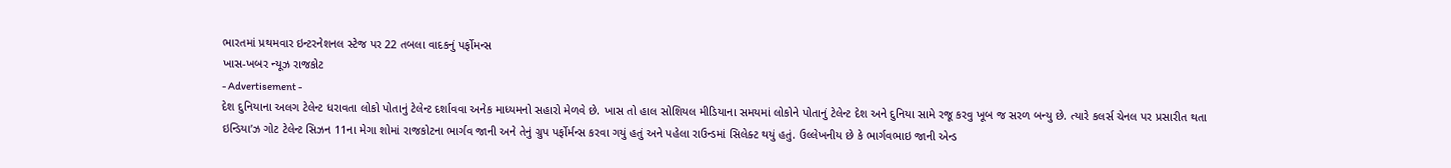ભારતમાં પ્રથમવાર ઇન્ટરનેશનલ સ્ટેજ પર 22 તબલા વાદકનું પર્ફોમન્સ
ખાસ-ખબર ન્યૂઝ રાજકોટ
- Advertisement -
દેશ દુનિયાના અલગ ટેલેન્ટ ધરાવતા લોકો પોતાનું ટેલેન્ટ દર્શાવવા અનેક માધ્યમનો સહારો મેળવે છે. ખાસ તો હાલ સોશિયલ મીડિયાના સમયમાં લોકોને પોતાનું ટેલેન્ટ દેશ અને દુનિયા સામે રજૂ કરવુ ખૂબ જ સરળ બન્યુ છે. ત્યારે કલર્સ ચેનલ પર પ્રસારીત થતા ઇન્ડિયા’ઝ ગોટ ટેલેન્ટ સિઝન 11ના મેગા શોમાં રાજકોટના ભાર્ગવ જાની અને તેનું ગ્રુપ પર્ફોર્મન્સ કરવા ગયું હતું અને પહેલા રાઉન્ડમાં સિલેક્ટ થયું હતું. ઉલ્લેખનીય છે કે ભાર્ગવભાઇ જાની એન્ડ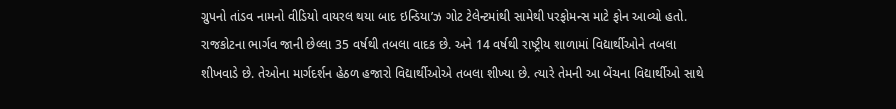ગ્રુપનો તાંડવ નામનો વીડિયો વાયરલ થયા બાદ ઇન્ડિયા’ઝ ગોટ ટેલેન્ટમાંથી સામેથી પરફોમન્સ માટે ફોન આવ્યો હતો. રાજકોટના ભાર્ગવ જાની છેલ્લા 35 વર્ષથી તબલા વાદક છે. અને 14 વર્ષથી રાષ્ટ્રીય શાળામાં વિદ્યાર્થીઓને તબલા શીખવાડે છે. તેઓના માર્ગદર્શન હેઠળ હજારો વિદ્યાર્થીઓએ તબલા શીખ્યા છે. ત્યારે તેમની આ બેંચના વિદ્યાર્થીઓ સાથે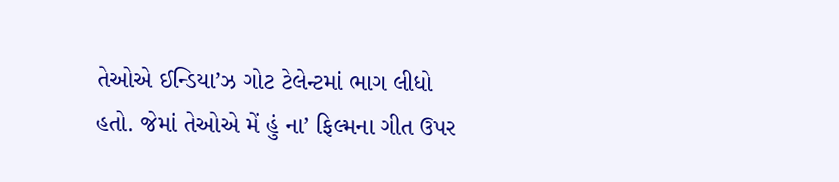તેઓએ ઈન્ડિયા’ઝ ગોટ ટેલેન્ટમાં ભાગ લીધો હતો. જેમાં તેઓએ મેં હું ના’ ફિલ્મના ગીત ઉપર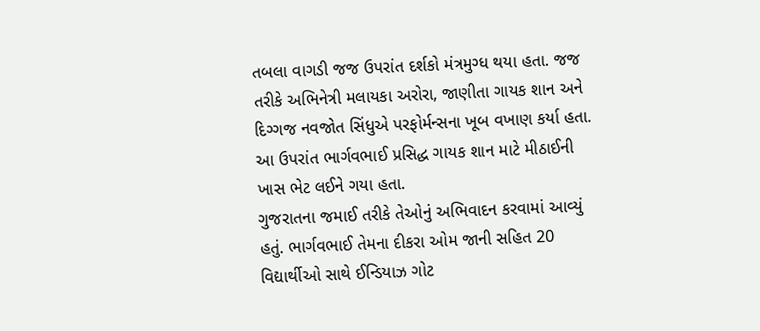તબલા વાગડી જજ ઉપરાંત દર્શકો મંત્રમુગ્ધ થયા હતા. જજ તરીકે અભિનેત્રી મલાયકા અરોરા, જાણીતા ગાયક શાન અને દિગ્ગજ નવજોત સિંધુએ પરફોર્મન્સના ખૂબ વખાણ કર્યા હતા. આ ઉપરાંત ભાર્ગવભાઈ પ્રસિદ્ધ ગાયક શાન માટે મીઠાઈની ખાસ ભેટ લઈને ગયા હતા.
ગુજરાતના જમાઈ તરીકે તેઓનું અભિવાદન કરવામાં આવ્યું હતું. ભાર્ગવભાઈ તેમના દીકરા ઓમ જાની સહિત 20 વિદ્યાર્થીઓ સાથે ઈન્ડિયાઝ ગોટ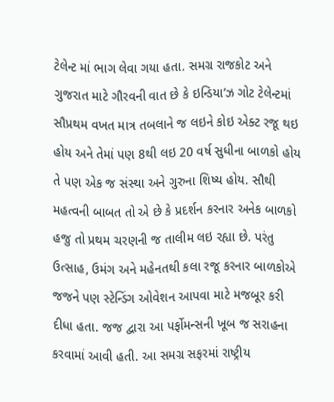ટેલેન્ટ માં ભાગ લેવા ગયા હતા. સમગ્ર રાજકોટ અને ગુજરાત માટે ગૌરવની વાત છે કે ઇન્ડિયા’ઝ ગોટ ટેલેન્ટમાં સૌપ્રથમ વખત માત્ર તબલાને જ લઇને કોઇ એક્ટ રજૂ થઇ હોય અને તેમાં પણ 8થી લઇ 20 વર્ષ સુધીના બાળકો હોય તે પણ એક જ સંસ્થા અને ગુરુના શિષ્ય હોય. સૌથી મહત્વની બાબત તો એ છે કે પ્રદર્શન કરનાર અનેક બાળકો હજુ તો પ્રથમ ચરણની જ તાલીમ લઇ રહ્યા છે. પરંતુ ઉત્સાહ, ઉમંગ અને મહેનતથી કલા રજૂ કરનાર બાળકોએ જજને પણ સ્ટેન્ડિંગ ઓવેશન આપવા માટે મજબૂર કરી દીધા હતા. જજ દ્વારા આ પર્ફોમન્સની ખૂબ જ સરાહના કરવામાં આવી હતી. આ સમગ્ર સફરમાં રાષ્ટ્રીય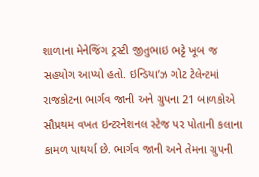શાળાના મેનેજિંગ ટ્રસ્ટી જીતુભાઇ ભટ્ટે ખૂબ જ સહયોગ આપ્યો હતો. ઇન્ડિયા’ઝ ગોટ ટેલેન્ટમાં રાજકોટના ભાર્ગવ જાની અને ગ્રુપના 21 બાળકોએ સૌપ્રથમ વખત ઇન્ટરનેશનલ સ્ટેજ પર પોતાની કલાના કામળ પાથર્યા છે. ભાર્ગવ જાની અને તેમના ગ્રુપની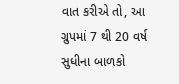વાત કરીએ તો, આ ગ્રુપમાં 7 થી 20 વર્ષ સુધીના બાળકો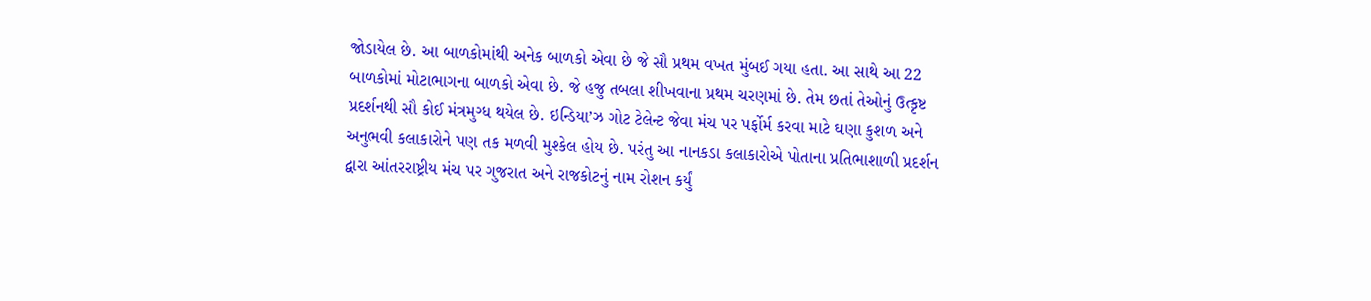જોડાયેલ છે. આ બાળકોમાંથી અનેક બાળકો એવા છે જે સૌ પ્રથમ વખત મુંબઈ ગયા હતા. આ સાથે આ 22 બાળકોમાં મોટાભાગના બાળકો એવા છે. જે હજુ તબલા શીખવાના પ્રથમ ચરણમાં છે. તેમ છતાં તેઓનું ઉત્કૃષ્ટ પ્રદર્શનથી સૌ કોઈ મંત્રમુગ્ધ થયેલ છે. ઇન્ડિયા’ઝ ગોટ ટેલેન્ટ જેવા મંચ પર પર્ફોર્મ કરવા માટે ઘણા કુશળ અને અનુભવી કલાકારોને પણ તક મળવી મુશ્કેલ હોય છે. પરંતુ આ નાનકડા કલાકારોએ પોતાના પ્રતિભાશાળી પ્રદર્શન દ્વારા આંતરરાષ્ટ્રીય મંચ પર ગુજરાત અને રાજકોટનું નામ રોશન કર્યું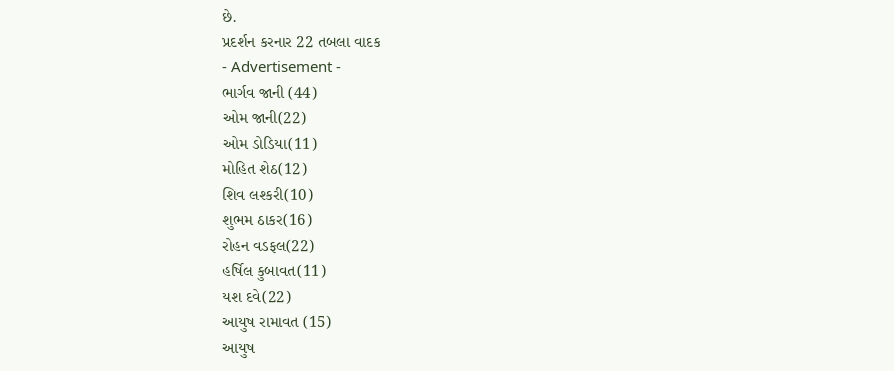છે.
પ્રદર્શન કરનાર 22 તબલા વાદક
- Advertisement -
ભાર્ગવ જાની (44)
ઓમ જાની(22)
ઓમ ડોડિયા(11)
મોહિત શેઠ(12)
શિવ લશ્કરી(10)
શુભમ ઠાકર(16)
રોહન વડફલ(22)
હર્ષિલ કુબાવત(11)
યશ દવે(22)
આયુષ રામાવત (15)
આયુષ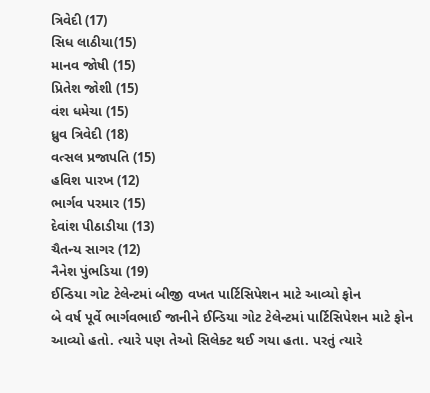ત્રિવેદી (17)
સિધ લાઠીયા(15)
માનવ જોષી (15)
પ્રિતેશ જોશી (15)
વંશ ધમેચા (15)
ધ્રુવ ત્રિવેદી (18)
વત્સલ પ્રજાપતિ (15)
હવિશ પારખ (12)
ભાર્ગવ પરમાર (15)
દેવાંશ પીઠાડીયા (13)
ચૈતન્ય સાગર (12)
નૈનેશ પુંભડિયા (19)
ઈન્ડિયા ગોટ ટેલેન્ટમાં બીજી વખત પાર્ટિસિપેશન માટે આવ્યો ફોન
બે વર્ષ પૂર્વે ભાર્ગવભાઈ જાનીને ઈન્ડિયા ગોટ ટેલેન્ટમાં પાર્ટિસિપેશન માટે ફોન આવ્યો હતો. ત્યારે પણ તેઓ સિલેક્ટ થઈ ગયા હતા. પરતું ત્યારે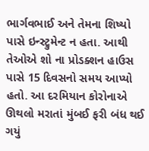ભાર્ગવભાઈ અને તેમના શિષ્યો પાસે ઇન્સ્ટ્રુમેન્ટ ન હતા. આથી તેઓએ શો ના પ્રોડક્શન હાઉસ પાસે 15 દિવસનો સમય આપ્યો હતો. આ દરમિયાન કોરોનાએ ઊથલો મરાતાં મુંબઈ ફરી બંધ થઈ ગયું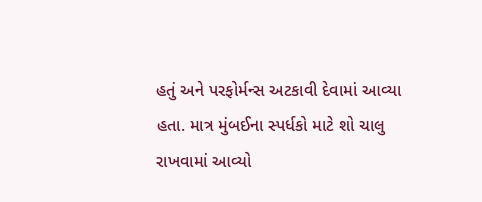હતું અને પરફોર્મન્સ અટકાવી દેવામાં આવ્યા હતા. માત્ર મુંબઈના સ્પર્ધકો માટે શો ચાલુ રાખવામાં આવ્યો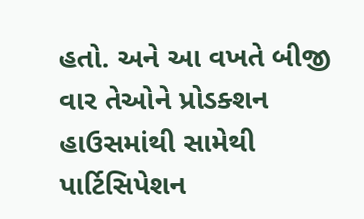હતો. અને આ વખતે બીજી વાર તેઓને પ્રોડક્શન હાઉસમાંથી સામેથી પાર્ટિસિપેશન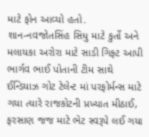માટે ફોન આવ્યો હતો.
શાન-નવજોતસિંહ સિધુ માટે કુર્તો અને મલાયકા અરોરા માટે સાડી ગિફ્ટ આપી
ભાર્ગવ ભાઈ પોતાની ટીમ સાથે ઈન્ડિયાઝ ગોટ ટેલેન્ટ માં પરફોર્મન્સ માટે ગયા ત્યારે રાજકોટની પ્રખ્યાત મીઠાઈ, ફરસાણ જજ માટે ભેટ સ્વરૂપે લઈ ગયા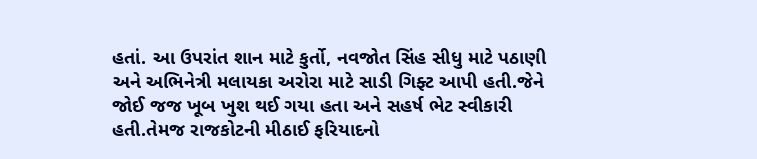હતાં. આ ઉપરાંત શાન માટે કુર્તો, નવજોત સિંહ સીધુ માટે પઠાણી અને અભિનેત્રી મલાયકા અરોરા માટે સાડી ગિફ્ટ આપી હતી.જેને જોઈ જજ ખૂબ ખુશ થઈ ગયા હતા અને સહર્ષ ભેટ સ્વીકારી હતી.તેમજ રાજકોટની મીઠાઈ ફરિયાદનો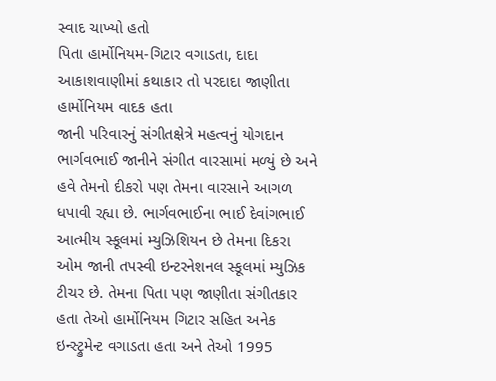સ્વાદ ચાખ્યો હતો
પિતા હાર્મોનિયમ-ગિટાર વગાડતા, દાદા આકાશવાણીમાં કથાકાર તો પરદાદા જાણીતા હાર્મોનિયમ વાદક હતા
જાની પરિવારનું સંગીતક્ષેત્રે મહત્વનું યોગદાન
ભાર્ગવભાઈ જાનીને સંગીત વારસામાં મળ્યું છે અને હવે તેમનો દીકરો પણ તેમના વારસાને આગળ ધપાવી રહ્યા છે. ભાર્ગવભાઈના ભાઈ દેવાંગભાઈ આત્મીય સ્કૂલમાં મ્યુઝિશિયન છે તેમના દિકરા ઓમ જાની તપસ્વી ઇન્ટરનેશનલ સ્કૂલમાં મ્યુઝિક ટીચર છે. તેમના પિતા પણ જાણીતા સંગીતકાર હતા તેઓ હાર્મોનિયમ ગિટાર સહિત અનેક ઇન્સ્ટ્રુમેન્ટ વગાડતા હતા અને તેઓ 1995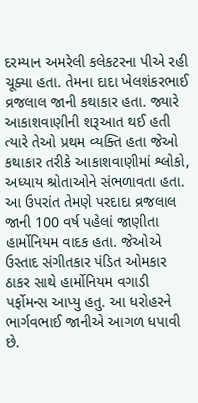દરમ્યાન અમરેલી કલેકટરના પીએ રહી ચૂક્યા હતા. તેમના દાદા ખેલશંકરભાઈ વ્રજલાલ જાની કથાકાર હતા. જ્યારે આકાશવાણીની શરૂઆત થઈ હતી ત્યારે તેઓ પ્રથમ વ્યક્તિ હતા જેઓ કથાકાર તરીકે આકાશવાણીમાં શ્લોકો, અધ્યાય શ્રોતાઓને સંભળાવતા હતા. આ ઉપરાંત તેમણે પરદાદા વ્રજલાલ જાની 100 વર્ષ પહેલાં જાણીતા હાર્મોનિયમ વાદક હતા. જેઓએ ઉસ્તાદ સંગીતકાર પંડિત ઓમકાર ઠાકર સાથે હાર્મોનિયમ વગાડી પર્ફોમન્સ આપ્યુ હતુ. આ ધરોહરને ભાર્ગવભાઈ જાનીએ આગળ ધપાવી છે.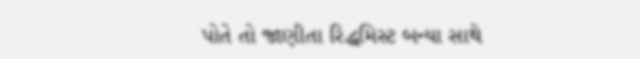પોતે તો જાણીતા રિદ્ધમિસ્ટ બન્યા સાથે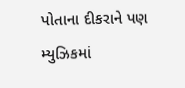પોતાના દીકરાને પણ મ્યુઝિકમાં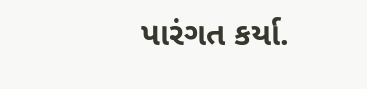પારંગત કર્યા.